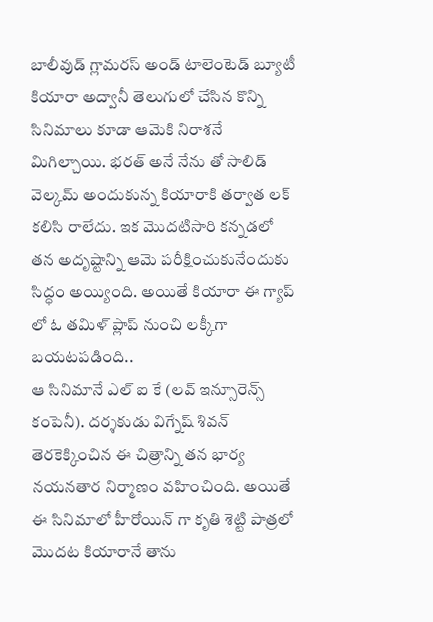బాలీవుడ్ గ్లామరస్ అండ్ టాలెంటెడ్ బ్యూటీ కియారా అద్వానీ తెలుగులో చేసిన కొన్ని సినిమాలు కూడా ఆమెకి నిరాశనే మిగిల్చాయి. భరత్ అనే నేను తో సాలిడ్ వెల్కమ్ అందుకున్న కియారాకి తర్వాత లక్ కలిసి రాలేదు. ఇక మొదటిసారి కన్నడలో తన అదృష్టాన్ని ఆమె పరీక్షించుకునేందుకు సిద్ధం అయ్యింది. అయితే కియారా ఈ గ్యాప్ లో ఓ తమిళ్ ప్లాప్ నుంచి లక్కీగా బయటపడింది..
ఆ సినిమానే ఎల్ ఐ కే (లవ్ ఇన్సూరెన్స్ కంపెనీ). దర్శకుడు విగ్నేష్ శివన్ తెరకెక్కించిన ఈ చిత్రాన్ని తన భార్య నయనతార నిర్మాణం వహించింది. అయితే ఈ సినిమాలో హీరోయిన్ గా కృతి శెట్టి పాత్రలో మొదట కియారానే తాను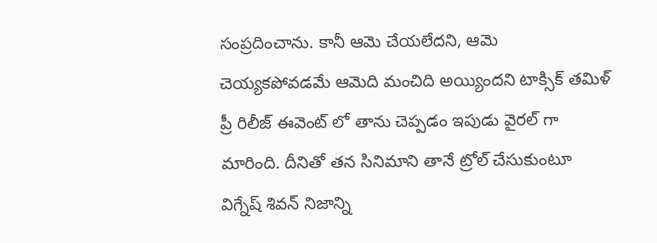సంప్రదించాను. కానీ ఆమె చేయలేదని, ఆమె చెయ్యకపోవడమే ఆమెది మంచిది అయ్యిందని టాక్సిక్ తమిళ్ ప్రీ రిలీజ్ ఈవెంట్ లో తాను చెప్పడం ఇపుడు వైరల్ గా మారింది. దీనితో తన సినిమాని తానే ట్రోల్ చేసుకుంటూ విగ్నేష్ శివన్ నిజాన్ని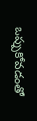ఒప్పుకోవడంతో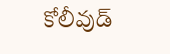కోలీవుడ్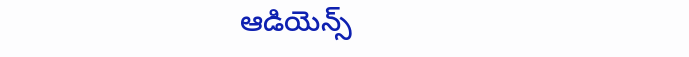ఆడియెన్స్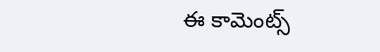ఈ కామెంట్స్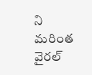ని మరింత వైరల్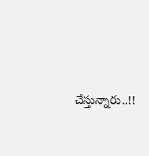చేస్తున్నారు..!!